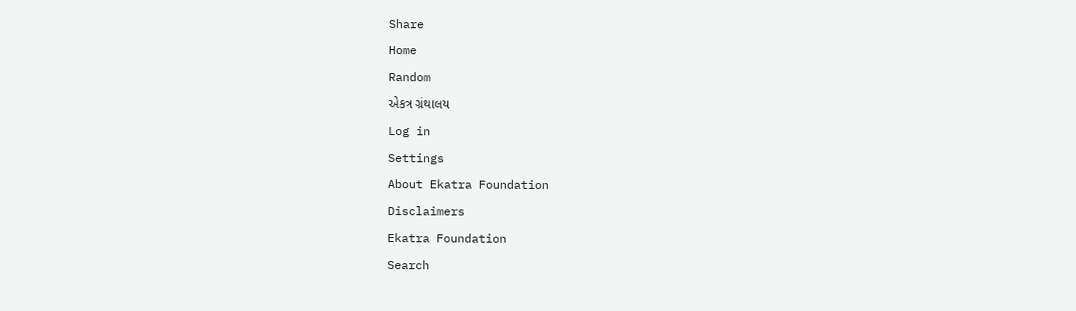Share
Home
Random
એકત્ર ગ્રંથાલય
Log in
Settings
About Ekatra Foundation
Disclaimers
Ekatra Foundation
Search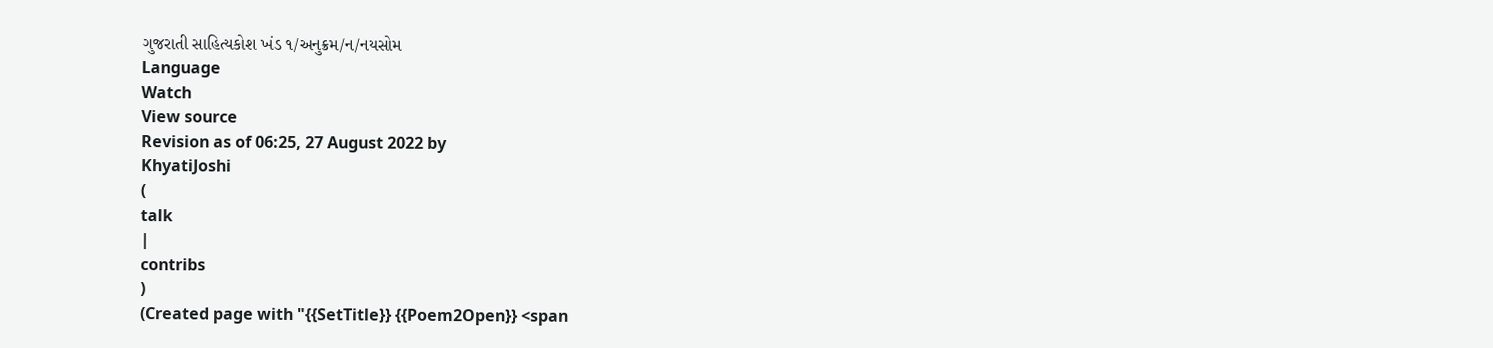ગુજરાતી સાહિત્યકોશ ખંડ ૧/અનુક્રમ/ન/નયસોમ
Language
Watch
View source
Revision as of 06:25, 27 August 2022 by
KhyatiJoshi
(
talk
|
contribs
)
(Created page with "{{SetTitle}} {{Poem2Open}} <span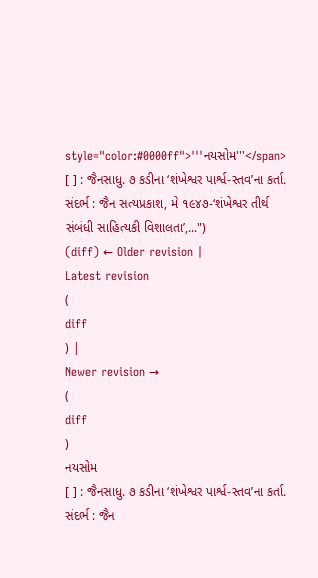style="color:#0000ff">'''નયસોમ'''</span> [ ] : જૈનસાધુ. ૭ કડીના ‘શંખેશ્વર પાર્શ્વ-સ્તવ’ના કર્તા. સંદર્ભ : જૈન સત્યપ્રકાશ, મે ૧૯૪૭-‘શંખેશ્વર તીર્થ સંબંધી સાહિત્યકી વિશાલતા’,...")
(diff) ← Older revision |
Latest revision
(
diff
) |
Newer revision →
(
diff
)
નયસોમ
[ ] : જૈનસાધુ. ૭ કડીના ‘શંખેશ્વર પાર્શ્વ-સ્તવ’ના કર્તા.
સંદર્ભ : જૈન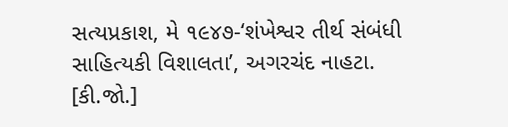સત્યપ્રકાશ, મે ૧૯૪૭-‘શંખેશ્વર તીર્થ સંબંધી સાહિત્યકી વિશાલતા’, અગરચંદ નાહટા.
[કી.જો.]